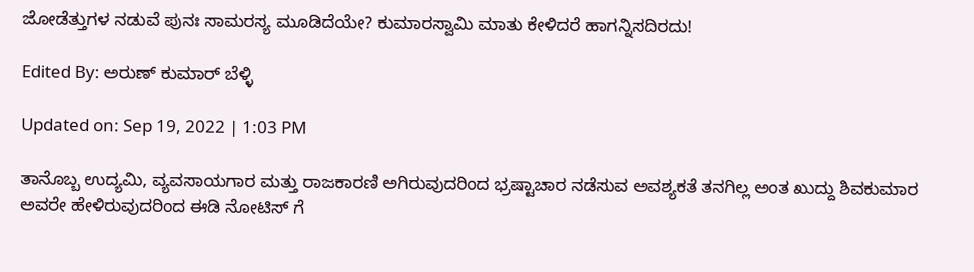ಜೋಡೆತ್ತುಗಳ ನಡುವೆ ಪುನಃ ಸಾಮರಸ್ಯ ಮೂಡಿದೆಯೇ? ಕುಮಾರಸ್ವಾಮಿ ಮಾತು ಕೇಳಿದರೆ ಹಾಗನ್ನಿಸದಿರದು!

Edited By: ಅರುಣ್ ಕುಮಾರ್ ಬೆಳ್ಳಿ

Updated on: Sep 19, 2022 | 1:03 PM

ತಾನೊಬ್ಬ ಉದ್ಯಮಿ, ವ್ಯವಸಾಯಗಾರ ಮತ್ತು ರಾಜಕಾರಣಿ ಅಗಿರುವುದರಿಂದ ಭ್ರಷ್ಟಾಚಾರ ನಡೆಸುವ ಅವಶ್ಯಕತೆ ತನಗಿಲ್ಲ ಅಂತ ಖುದ್ದು ಶಿವಕುಮಾರ ಅವರೇ ಹೇಳಿರುವುದರಿಂದ ಈಡಿ ನೋಟಿಸ್ ಗೆ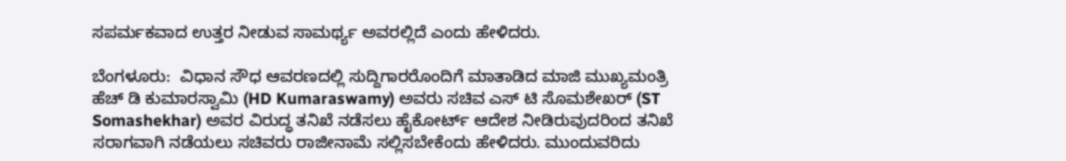ಸಪರ್ಮಕವಾದ ಉತ್ತರ ನೀಡುವ ಸಾಮರ್ಥ್ಯ ಅವರಲ್ಲಿದೆ ಎಂದು ಹೇಳಿದರು.

ಬೆಂಗಳೂರು:  ವಿಧಾನ ಸೌಧ ಆವರಣದಲ್ಲಿ ಸುದ್ದಿಗಾರರೊಂದಿಗೆ ಮಾತಾಡಿದ ಮಾಜಿ ಮುಖ್ಯಮಂತ್ರಿ ಹೆಚ್ ಡಿ ಕುಮಾರಸ್ವಾಮಿ (HD Kumaraswamy) ಅವರು ಸಚಿವ ಎಸ್ ಟಿ ಸೊಮಶೇಖರ್ (ST Somashekhar) ಅವರ ವಿರುದ್ಧ ತನಿಖೆ ನಡೆಸಲು ಹೈಕೋರ್ಟ್ ಆದೇಶ ನೀಡಿರುವುದರಿಂದ ತನಿಖೆ ಸರಾಗವಾಗಿ ನಡೆಯಲು ಸಚಿವರು ರಾಜೀನಾಮೆ ಸಲ್ಲಿಸಬೇಕೆಂದು ಹೇಳಿದರು. ಮುಂದುವರಿದು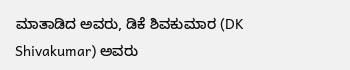ಮಾತಾಡಿದ ಅವರು, ಡಿಕೆ ಶಿವಕುಮಾರ (DK Shivakumar) ಅವರು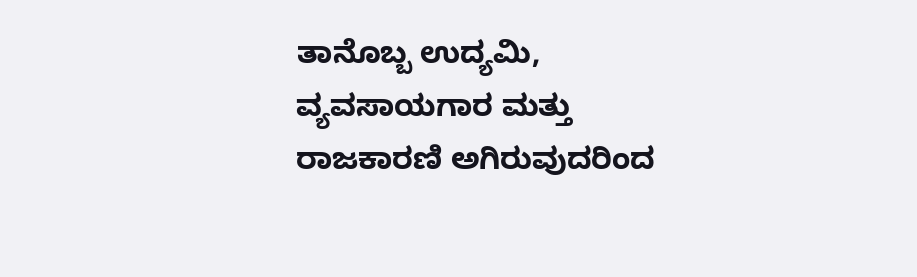ತಾನೊಬ್ಬ ಉದ್ಯಮಿ, ವ್ಯವಸಾಯಗಾರ ಮತ್ತು ರಾಜಕಾರಣಿ ಅಗಿರುವುದರಿಂದ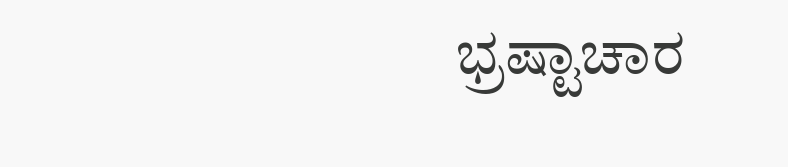ಭ್ರಷ್ಟಾಚಾರ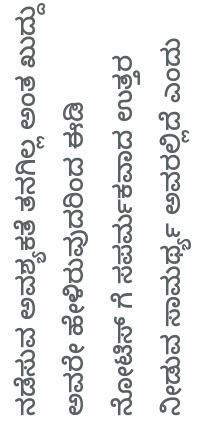ನಡೆಸುವ ಅವಶ್ಯಕತೆ ತನಗಿಲ್ಲ ಅಂತ ಖುದ್ದು ಅವರೇ ಹೇಳಿರುವುದರಿಂದ ಈಡಿ ನೋಟಿಸ್ ಗೆ ಸಪರ್ಮಕವಾದ ಉತ್ತರ ನೀಡುವ ಸಾಮರ್ಥ್ಯ ಅವರಲ್ಲಿದೆ ಎಂದು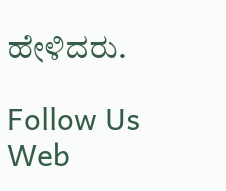ಹೇಳಿದರು.

Follow Us
Web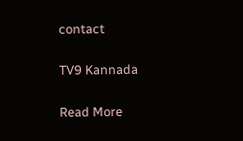contact

TV9 Kannada

Read More